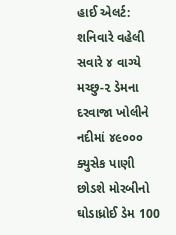હાઈ એલર્ટ: શનિવારે વહેલી સવારે ૪ વાગ્યે મચ્છુ-૨ ડેમના દરવાજા ખોલીને નદીમાં ૪૯૦૦૦ ક્યુસેક પાણી છોડશે મોરબીનો ઘોડાધ્રોઈ ડેમ 100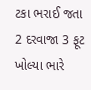ટકા ભરાઈ જતા 2 દરવાજા 3 ફૂટ ખોલ્યા ભારે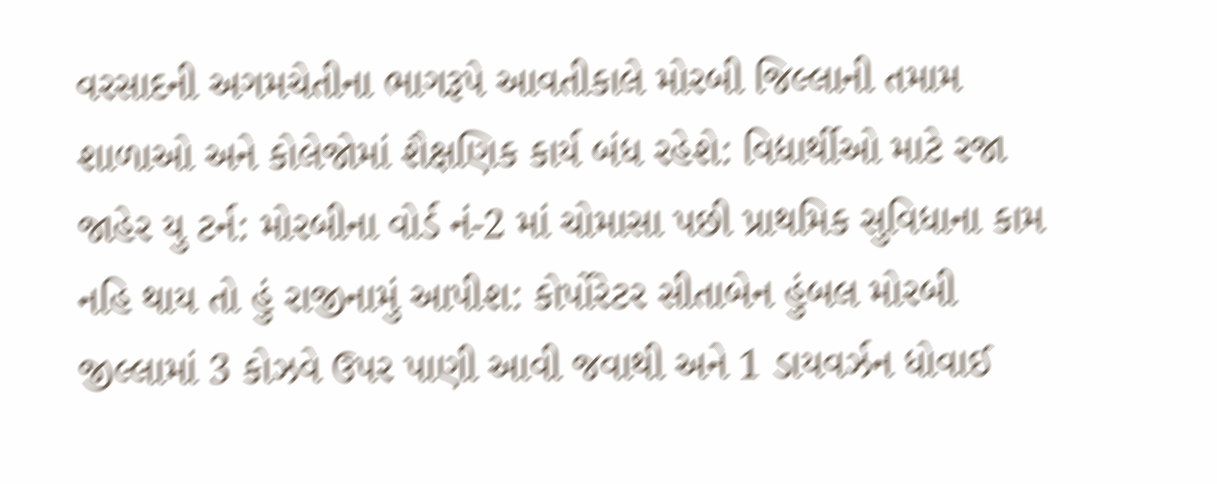વરસાદની અગમચેતીના ભાગરૂપે આવતીકાલે મોરબી જિલ્લાની તમામ શાળાઓ અને કોલેજોમાં શૈક્ષણિક કાર્ય બંધ રહેશે: વિદ્યાર્થીઓ માટે રજા જાહેર યુ ટર્ન: મોરબીના વોર્ડ નં-2 માં ચોમાસા પછી પ્રાથમિક સુવિધાના કામ નહિ થાય તો હું રાજીનામું આપીશ: કોર્પોરેટર સીતાબેન હુંબલ મોરબી જીલ્લામાં 3 કોઝવે ઉપર પાણી આવી જવાથી અને 1 ડાયવર્ઝન ધોવાઈ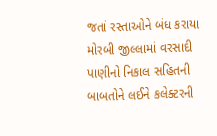જતાં રસ્તાઓને બંધ કરાયા મોરબી જીલ્લામાં વરસાદી પાણીનો નિકાલ સહિતની બાબતોને લઈને કલેક્ટરની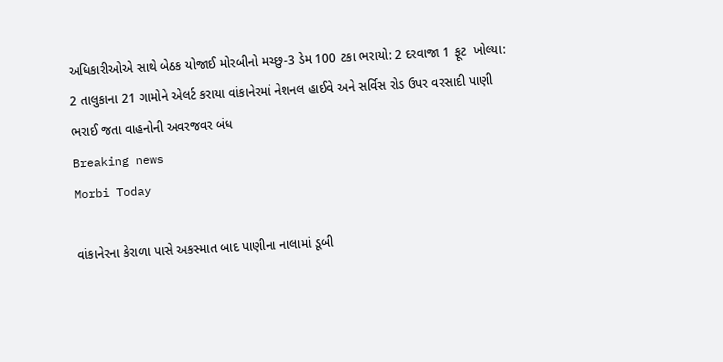અધિકારીઓએ સાથે બેઠક યોજાઈ મોરબીનો મચ્છુ-3 ડેમ 100 ટકા ભરાયો: 2 દરવાજા 1 ફૂટ  ખોલ્યા: 2 તાલુકાના 21 ગામોને એલર્ટ કરાયા વાંકાનેરમાં નેશનલ હાઈવે અને સર્વિસ રોડ ઉપર વરસાદી પાણી ભરાઈ જતા વાહનોની અવરજવર બંધ
Breaking news
Morbi Today

વાંકાનેરના કેરાળા પાસે અકસ્માત બાદ પાણીના નાલામાં ડૂબી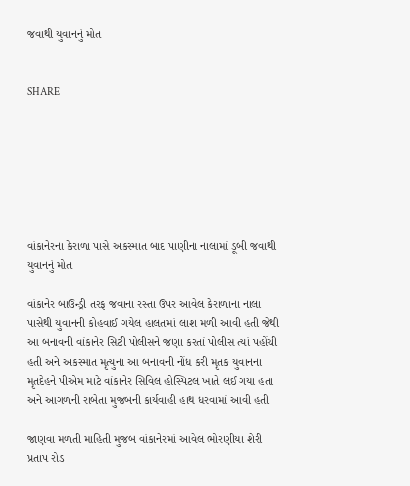જવાથી યુવાનનું મોત


SHARE







વાંકાનેરના કેરાળા પાસે અકસ્માત બાદ પાણીના નાલામાં ડૂબી જવાથી યુવાનનું મોત

વાંકાનેર બાઉન્ડ્રી તરફ જવાના રસ્તા ઉપર આવેલ કેરાળાના નાલા પાસેથી યુવાનની કોહવાઈ ગયેલ હાલતમાં લાશ મળી આવી હતી જેથી આ બનાવની વાંકાનેર સિટી પોલીસને જણા કરતાં પોલીસ ત્યાં પહોંચી હતી અને અકસ્માત મૃત્યુના આ બનાવની નોંધ કરી મૃતક યુવાનના મૃતદેહને પીએમ માટે વાંકાનેર સિવિલ હોસ્પિટલ ખાતે લઈ ગયા હતા અને આગળની રાબેતા મુજબની કાર્યવાહી હાથ ધરવામાં આવી હતી

જાણવા મળતી માહિતી મુજબ વાંકાનેરમાં આવેલ ભોરણીયા શેરી પ્રતાપ રોડ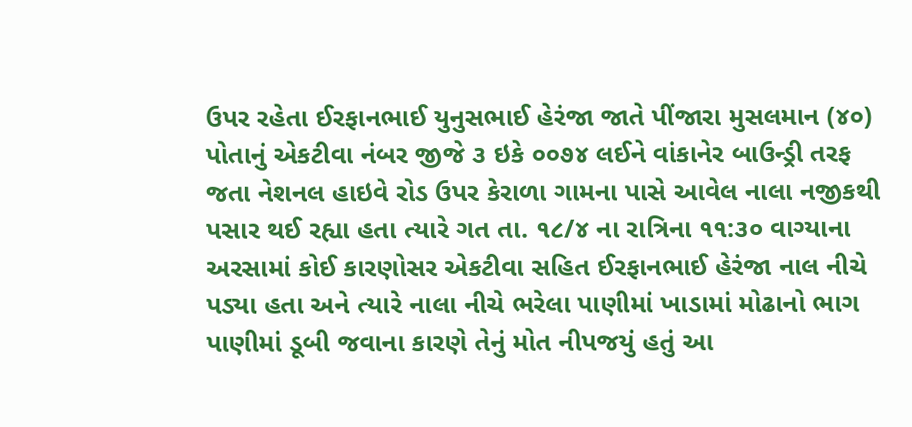ઉપર રહેતા ઈરફાનભાઈ યુનુસભાઈ હેરંજા જાતે પીંજારા મુસલમાન (૪૦) પોતાનું એકટીવા નંબર જીજે ૩ ઇકે ૦૦૭૪ લઈને વાંકાનેર બાઉન્ડ્રી તરફ જતા નેશનલ હાઇવે રોડ ઉપર કેરાળા ગામના પાસે આવેલ નાલા નજીકથી પસાર થઈ રહ્યા હતા ત્યારે ગત તા. ૧૮/૪ ના રાત્રિના ૧૧:૩૦ વાગ્યાના અરસામાં કોઈ કારણોસર એકટીવા સહિત ઈરફાનભાઈ હેરંજા નાલ નીચે પડ્યા હતા અને ત્યારે નાલા નીચે ભરેલા પાણીમાં ખાડામાં મોઢાનો ભાગ પાણીમાં ડૂબી જવાના કારણે તેનું મોત નીપજયું હતું આ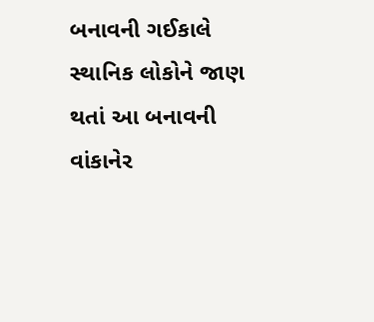બનાવની ગઈકાલે સ્થાનિક લોકોને જાણ થતાં આ બનાવની વાંકાનેર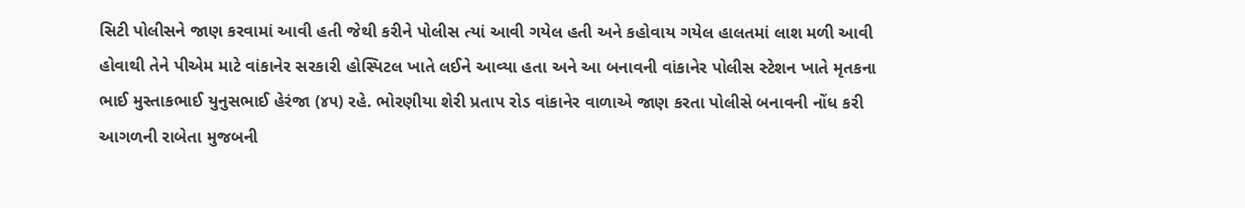સિટી પોલીસને જાણ કરવામાં આવી હતી જેથી કરીને પોલીસ ત્યાં આવી ગયેલ હતી અને કહોવાય ગયેલ હાલતમાં લાશ મળી આવી હોવાથી તેને પીએમ માટે વાંકાનેર સરકારી હોસ્પિટલ ખાતે લઈને આવ્યા હતા અને આ બનાવની વાંકાનેર પોલીસ સ્ટેશન ખાતે મૃતકના ભાઈ મુસ્તાકભાઈ યુનુસભાઈ હેરંજા (૪૫) રહે. ભોરણીયા શેરી પ્રતાપ રોડ વાંકાનેર વાળાએ જાણ કરતા પોલીસે બનાવની નોંધ કરી આગળની રાબેતા મુજબની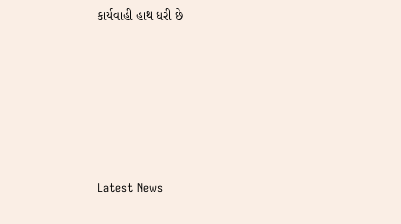કાર્યવાહી હાથ ધરી છે






Latest News